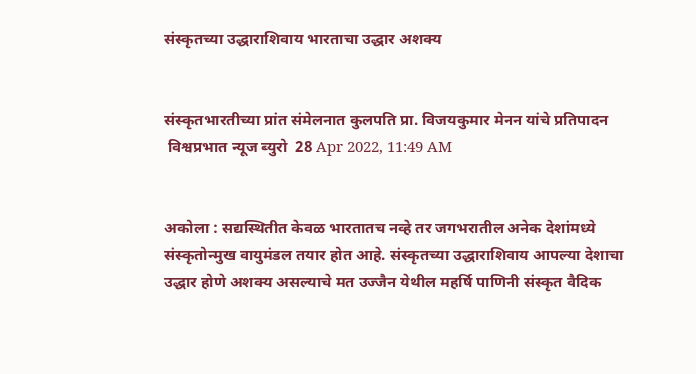संस्कृतच्या उद्धाराशिवाय भारताचा उद्धार अशक्य


संस्कृतभारतीच्या प्रांत संमेलनात कुलपति प्रा. विजयकुमार मेनन यांचे प्रतिपादन
 विश्वप्रभात न्यूज ब्युरो  28 Apr 2022, 11:49 AM


अकोला : सद्यस्थितीत केवळ भारतातच नव्हे तर जगभरातील अनेक देशांमध्ये संस्कृतोन्मुख वायुमंडल तयार होत आहे. संस्कृतच्या उद्धाराशिवाय आपल्या देशाचा उद्धार होणे अशक्य असल्याचे मत उज्जैन येथील महर्षि पाणिनी संस्कृत वैदिक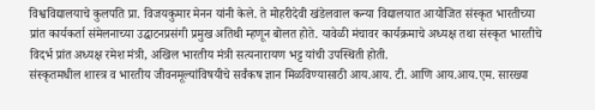विश्वविद्यालयाचे कुलपति प्रा. विजयकुमार मेनन यांनी केले. ते मोहरीदेवी खंडेलवाल कन्या विद्यालयात आयोजित संस्कृत भारतीच्या प्रांत कार्यकर्ता संमेलनाच्या उद्घाटनप्रसंगी प्रमुख अतिथी म्हणून बोलत होते. यावेळी मंचावर कार्यक्रमाचे अध्यक्ष तथा संस्कृत भारतीचे विदर्भ प्रांत अध्यक्ष रमेश मंत्री, अखिल भारतीय मंत्री सत्यनारायण भट्ट यांची उपस्थिती होती.
संस्कृतमधील शास्त्र व भारतीय जीवनमूल्यांविषयीचे सर्वंकष ज्ञान मिळविण्यासाठी आय.आय. टी. आणि आय.आय.एम. सारख्या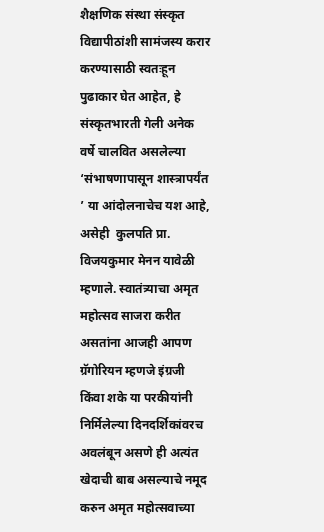शैक्षणिक संस्था संस्कृत विद्यापीठांशी सामंजस्य करार करण्यासाठी स्वतःहून पुढाकार घेत आहेत, हे संस्कृतभारती गेली अनेक वर्षे चालवित असलेल्या ‘संभाषणापासून शास्त्रापर्यंत ’ या आंदोलनाचेच यश आहे, असेही  कुलपति प्रा. विजयकुमार मेनन यावेळी म्हणाले. स्वातंत्र्याचा अमृत महोत्सव साजरा करीत असतांना आजही आपण ग्रॅगोरियन म्हणजे इंग्रजी किंवा शके या परकीयांनी निर्मिलेल्या दिनदर्शिकांवरच अवलंबून असणे ही अत्यंत खेदाची बाब असल्याचे नमूद करुन अमृत महोत्सवाच्या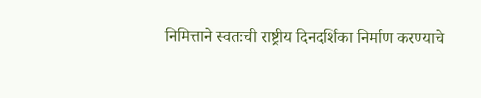निमित्ताने स्वतःची राष्ट्रीय दिनदर्शिका निर्माण करण्याचे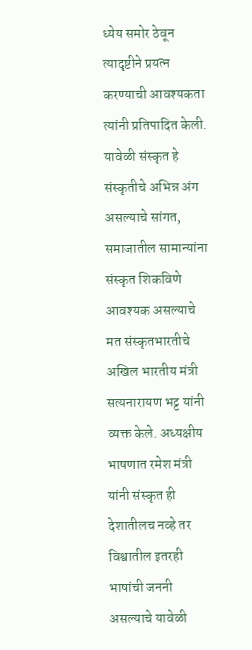ध्येय समोर ठेवून त्यादृष्टीने प्रयत्न करण्याची आवश्यकता त्यांनी प्रतिपादित केली.
यावेळी संस्कृत हे संस्कृतीचे अभिन्न अंग असल्याचे सांगत, समाजातील सामान्यांना संस्कृत शिकविणे आवश्यक असल्याचे मत संस्कृतभारतीचे अखिल भारतीय मंत्री सत्यनारायण भट्ट यांनी व्यक्त केले. अध्यक्षीय भाषणात रमेश मंत्री यांनी संस्कृत ही देशातीलच नव्हे तर विश्वातील इतरही भाषांची जननी असल्याचे यावेळी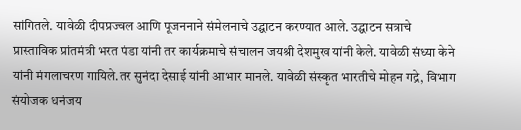सांगितले. यावेळी दीपप्रज्वल आणि पूजननाने संमेलनाचे उद्घाटन करण्यात आले. उद्घाटन सत्राचे प्रास्ताविक प्रांतमंत्री भरत पंडा यांनी तर कार्यक्रमाचे संचालन जयश्री देशमुख यांनी केले. यावेळी संध्या केने यांनी मंगलाचरण गायिले.तर सुनंदा देसाई यांनी आभार मानले. यावेळी संस्कृत भारतीचे मोहन गद्रे, विभाग संयोजक धनंजय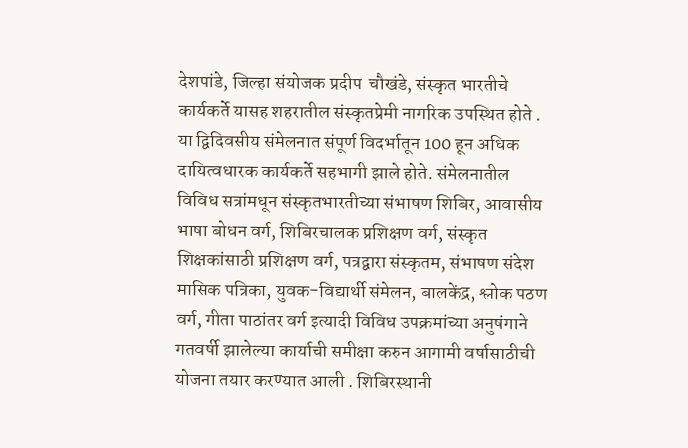देशपांडे, जिल्हा संयोजक प्रदीप  चौखंडे, संस्कृत भारतीचे कार्यकर्ते यासह शहरातील संस्कृतप्रेमी नागरिक उपस्थित होते .
या द्विदिवसीय संमेलनात संपूर्ण विदर्भातून 100 हून अधिक दायित्वधारक कार्यकर्ते सहभागी झाले होते. संमेलनातील विविध सत्रांमधून संस्कृतभारतीच्या संभाषण शिबिर, आवासीय भाषा बोधन वर्ग, शिबिरचालक प्रशिक्षण वर्ग, संस्कृत शिक्षकांसाठी प्रशिक्षण वर्ग, पत्रद्वारा संस्कृतम, संभाषण संदेश मासिक पत्रिका, युवक-विद्यार्थी संमेलन, बालकेंद्र, श्लोक पठण वर्ग, गीता पाठांतर वर्ग इत्यादी विविध उपक्रमांच्या अनुषंगाने गतवर्षी झालेल्या कार्याची समीक्षा करुन आगामी वर्षासाठीची योजना तयार करण्यात आली . शिबिरस्थानी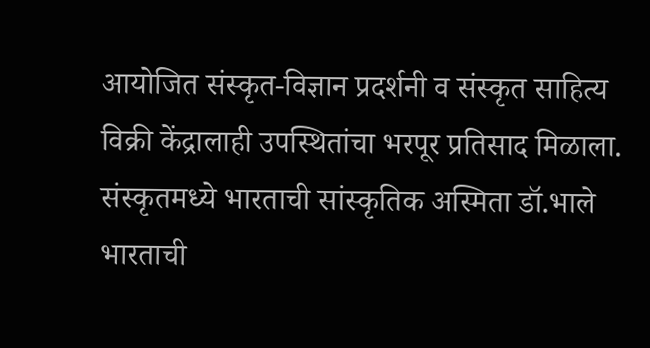आयोजित संस्कृत-विज्ञान प्रदर्शनी व संस्कृत साहित्य विक्री केंद्रालाही उपस्थितांचा भरपूर प्रतिसाद मिळाला.
संस्कृतमध्ये भारताची सांस्कृतिक अस्मिता डॉ.भाले
भारताची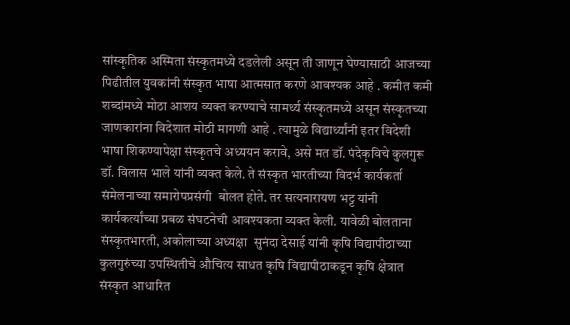सांस्कृतिक अस्मिता संस्कृतमध्ये दडलेली असून ती जाणून घेण्यासाठी आजच्या पिढीतील युवकांनी संस्कृत भाषा आत्मसात करणे आवश्यक आहे . कमीत कमी शब्दांमध्ये मोठा आशय व्यक्त करण्याचे सामर्थ्य संस्कृतमध्ये असून संस्कृतच्या जाणकारांना विदेशात मोठी मागणी आहे . त्यामुळे विद्यार्थ्यांनी इतर विदेशी भाषा शिकण्यापेक्षा संस्कृतचे अध्ययन करावे, असे मत डॉ. पंदेकृविचे कुलगुरू डॉ. विलास भाले यांनी व्यक्त केले. ते संस्कृत भारतीच्या विदर्भ कार्यकर्ता संमेलनाच्या समारोपप्रसंगी  बोलत होते. तर सत्यनारायण भट्ट यांनी कार्यकर्त्यांच्या प्रबळ संघटनेची आवश्यकता व्यक्त केली. यावेळी बोलताना संस्कृतभारती, अकोलाच्या अध्यक्षा  सुनंदा देसाई यांनी कृषि विद्यापीठाच्या कुलगुरुंच्या उपस्थितीचे औचित्य साधत कृषि विद्यापीठाकडून कृषि क्षेत्रात संस्कृत आधारित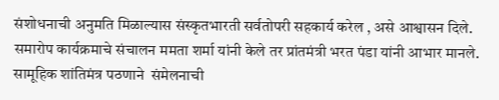संशोधनाची अनुमति मिळाल्यास संस्कृतभारती सर्वतोपरी सहकार्य करेल , असे आश्वासन दिले. समारोप कार्यक्रमाचे संचालन ममता शर्मा यांनी केले तर प्रांतमंत्री भरत पंडा यांनी आभार मानले. सामूहिक शांतिमंत्र पठणाने  संमेलनाची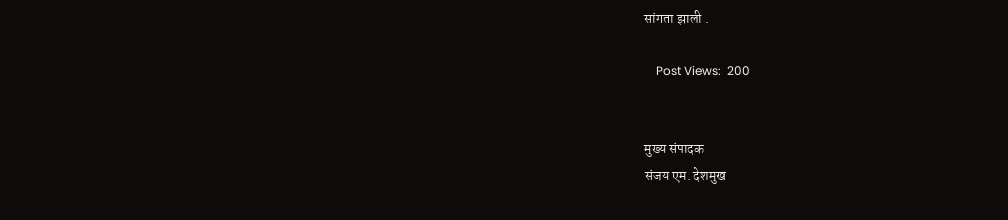सांगता झाली .

    Post Views:  200


मुख्य संपादक
संजय एम. देशमुख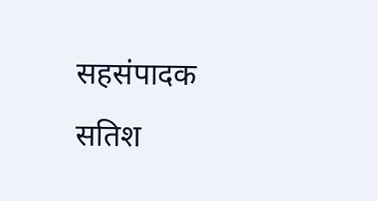सहसंपादक
सतिश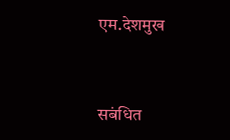एम.देशमुख


सबंधित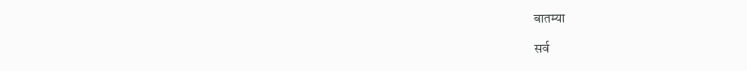बातम्या

सर्व